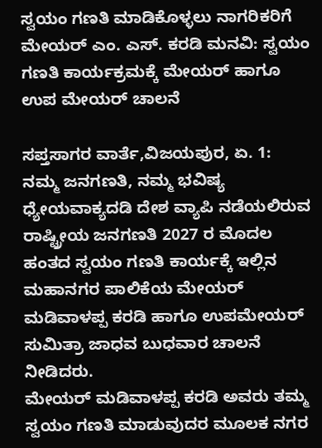ಸ್ವಯಂ ಗಣತಿ ಮಾಡಿಕೊಳ್ಳಲು ನಾಗರಿಕರಿಗೆ ಮೇಯರ್‌ ಎಂ. ಎಸ್. ಕರಡಿ ಮನವಿ: ಸ್ವಯಂ ಗಣತಿ ಕಾರ್ಯಕ್ರಮಕ್ಕೆ ಮೇಯರ್ ಹಾಗೂ ಉಪ ಮೇಯರ್ ಚಾಲನೆ

ಸಪ್ತಸಾಗರ ವಾರ್ತೆ,ವಿಜಯಪುರ, ಏ. 1:
ನಮ್ಮ ಜನಗಣತಿ, ನಮ್ಮ ಭವಿಷ್ಯ ಧ್ಯೇಯವಾಕ್ಯದಡಿ ದೇಶ ವ್ಯಾಪಿ ನಡೆಯಲಿರುವ ರಾಷ್ಟ್ರೀಯ ಜನಗಣತಿ 2027 ರ ಮೊದಲ ಹಂತದ ಸ್ವಯಂ ಗಣತಿ ಕಾರ್ಯಕ್ಕೆ ಇಲ್ಲಿನ ಮಹಾನಗರ ಪಾಲಿಕೆಯ ಮೇಯರ್ ಮಡಿವಾಳಪ್ಪ ಕರಡಿ ಹಾಗೂ ಉಪ‌ಮೇಯರ್ ಸುಮಿತ್ರಾ ಜಾಧವ ಬುಧವಾರ ಚಾಲನೆ ನೀಡಿದರು.
ಮೇಯರ್ ಮಡಿವಾಳಪ್ಪ ಕರಡಿ ಅವರು ತಮ್ಮ ಸ್ವಯಂ ಗಣತಿ ಮಾಡುವುದರ‌ ಮೂಲಕ ನಗರ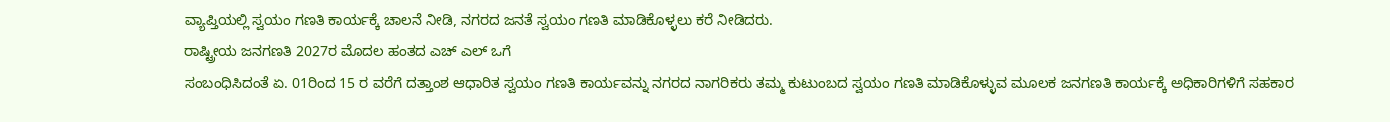ವ್ಯಾಪ್ತಿಯಲ್ಲಿ ಸ್ವಯಂ ಗಣತಿ ಕಾರ್ಯಕ್ಕೆ ಚಾಲನೆ ನೀಡಿ, ನಗರದ ಜನತೆ ಸ್ವಯಂ ಗಣತಿ ಮಾಡಿಕೊಳ್ಳಲು ಕರೆ ನೀಡಿದರು.
ರಾಷ್ಟ್ರೀಯ ಜನಗಣತಿ 2027ರ ಮೊದಲ ಹಂತದ ಎಚ್ ಎಲ್ ಒಗೆ
ಸಂಬಂಧಿಸಿದಂತೆ ಏ. 01ರಿಂದ 15 ರ ವರೆಗೆ ದತ್ತಾಂಶ ಆಧಾರಿತ ಸ್ವಯಂ ಗಣತಿ ಕಾರ್ಯವನ್ನು ನಗರದ ನಾಗರಿಕರು ತಮ್ಮ ಕುಟುಂಬದ ಸ್ವಯಂ ಗಣತಿ ಮಾಡಿಕೊಳ್ಳುವ ಮೂಲಕ ಜನಗಣತಿ‌ ಕಾರ್ಯಕ್ಕೆ ಅಧಿಕಾರಿಗಳಿಗೆ ಸಹಕಾರ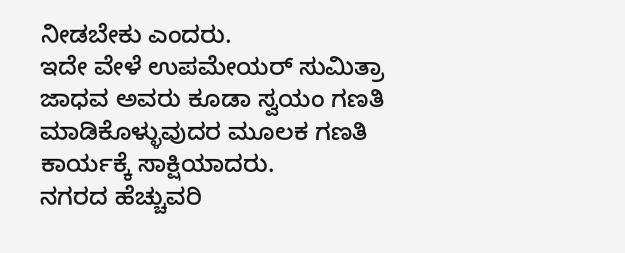ನೀಡಬೇಕು ಎಂದರು.
ಇದೇ ವೇಳೆ ಉಪಮೇಯರ್ ಸುಮಿತ್ರಾ ಜಾಧವ ಅವರು ಕೂಡಾ ಸ್ವಯಂ ಗಣತಿ ಮಾಡಿಕೊಳ್ಳುವುದರ ಮೂಲಕ ಗಣತಿ ಕಾರ್ಯಕ್ಕೆ ಸಾಕ್ಷಿಯಾದರು.
ನಗರದ ಹೆಚ್ಚುವರಿ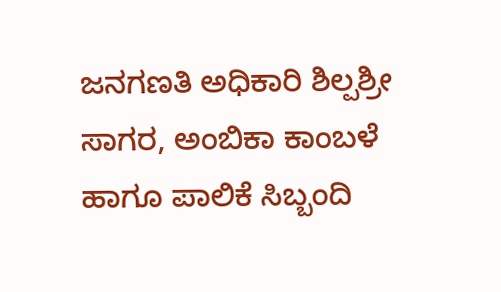ಜನಗಣತಿ ಅಧಿಕಾರಿ ಶಿಲ್ಪಶ್ರೀ ಸಾಗರ, ಅಂಬಿಕಾ ಕಾಂಬಳೆ ಹಾಗೂ ಪಾಲಿಕೆ ಸಿಬ್ಬಂದಿ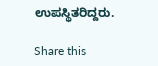ಉಪಸ್ಥಿತರಿದ್ದರು.

Share this